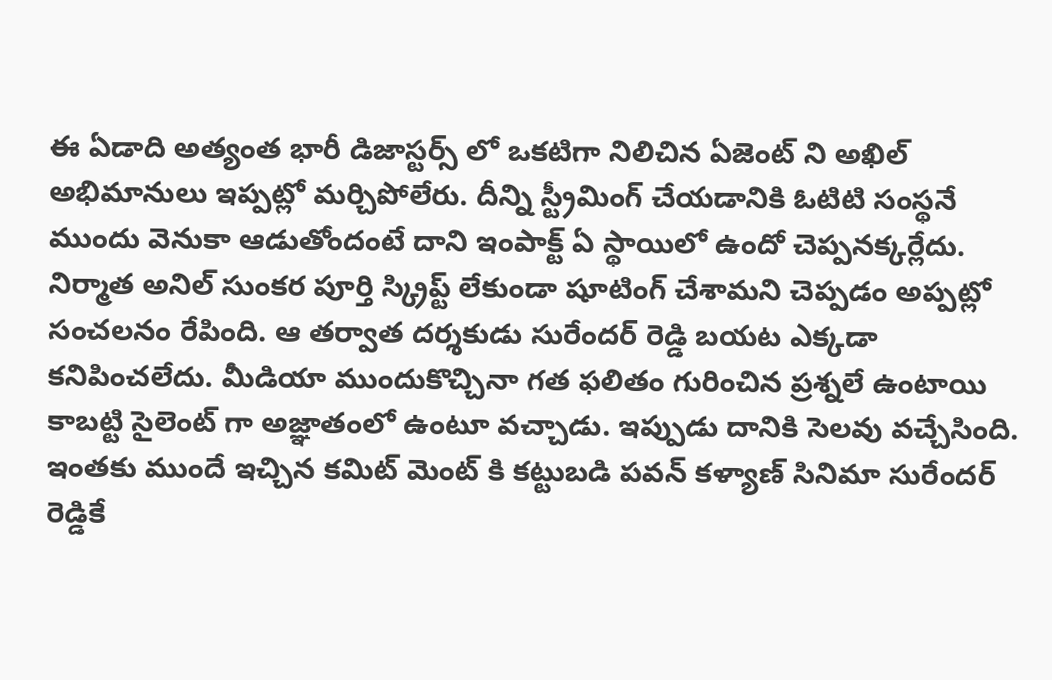ఈ ఏడాది అత్యంత భారీ డిజాస్టర్స్ లో ఒకటిగా నిలిచిన ఏజెంట్ ని అఖిల్ అభిమానులు ఇప్పట్లో మర్చిపోలేరు. దీన్ని స్ట్రీమింగ్ చేయడానికి ఓటిటి సంస్థనే ముందు వెనుకా ఆడుతోందంటే దాని ఇంపాక్ట్ ఏ స్థాయిలో ఉందో చెప్పనక్కర్లేదు. నిర్మాత అనిల్ సుంకర పూర్తి స్క్రిప్ట్ లేకుండా షూటింగ్ చేశామని చెప్పడం అప్పట్లో సంచలనం రేపింది. ఆ తర్వాత దర్శకుడు సురేందర్ రెడ్డి బయట ఎక్కడా కనిపించలేదు. మీడియా ముందుకొచ్చినా గత ఫలితం గురించిన ప్రశ్నలే ఉంటాయి కాబట్టి సైలెంట్ గా అజ్ఞాతంలో ఉంటూ వచ్చాడు. ఇప్పుడు దానికి సెలవు వచ్చేసింది.
ఇంతకు ముందే ఇచ్చిన కమిట్ మెంట్ కి కట్టుబడి పవన్ కళ్యాణ్ సినిమా సురేందర్ రెడ్డికే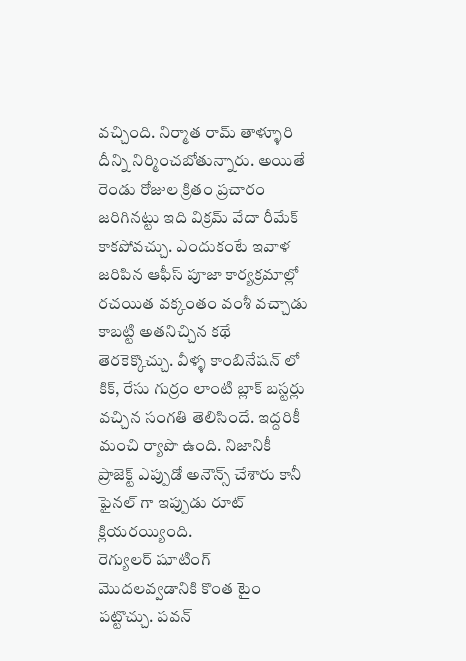వచ్చింది. నిర్మాత రామ్ తాళ్ళూరి దీన్ని నిర్మించబోతున్నారు. అయితే రెండు రోజుల క్రితం ప్రచారం జరిగినట్టు ఇది విక్రమ్ వేదా రీమేక్ కాకపోవచ్చు. ఎందుకంటే ఇవాళ జరిపిన ఆఫీస్ పూజా కార్యక్రమాల్లో రచయిత వక్కంతం వంశీ వచ్చాడు కాబట్టి అతనిచ్చిన కథే తెరకెక్కొచ్చు. వీళ్ళ కాంబినేషన్ లో కిక్, రేసు గుర్రం లాంటి బ్లాక్ బస్టర్లు వచ్చిన సంగతి తెలిసిందే. ఇద్దరికీ మంచి ర్యాపొ ఉంది. నిజానికీ ప్రాజెక్ట్ ఎప్పుడో అనౌన్స్ చేశారు కానీ ఫైనల్ గా ఇప్పుడు రూట్ క్లియరయ్యింది.
రెగ్యులర్ షూటింగ్ మొదలవ్వడానికి కొంత టైం పట్టొచ్చు. పవన్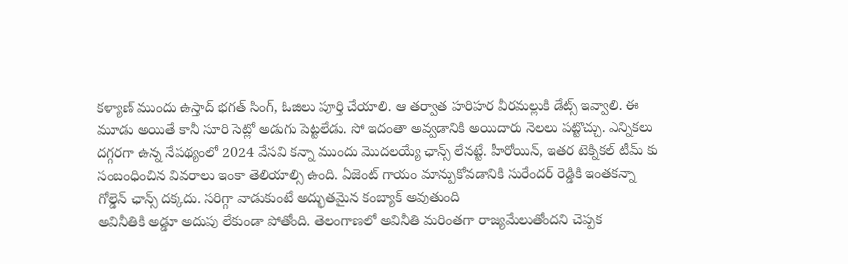కళ్యాణ్ ముందు ఉస్తాద్ భగత్ సింగ్, ఓజిలు పూర్తి చేయాలి. ఆ తర్వాత హరిహర వీరమల్లుకి డేట్స్ ఇవ్వాలి. ఈ మూడు అయితే కానీ సూరి సెట్లో అడుగు పెట్టలేడు. సో ఇదంతా అవ్వడానికి అయిదారు నెలలు పట్టొచ్చు. ఎన్నికలు దగ్గరగా ఉన్న నేపథ్యంలో 2024 వేసవి కన్నా ముందు మొదలయ్యే ఛాన్స్ లేనట్టే. హీరోయిన్, ఇతర టెక్నికల్ టీమ్ కు సంబంధించిన వివరాలు ఇంకా తెలియాల్సి ఉంది. ఏజెంట్ గాయం మాన్పుకోవడానికి సురేందర్ రెడ్డికి ఇంతకన్నా గోల్డెన్ ఛాన్స్ దక్కదు. సరిగ్గా వాడుకుంటే అద్భుతమైన కంబ్యాక్ అవుతుంది
అవినీతికి అడ్డూ అదుపు లేకుండా పోతోంది. తెలంగాణలో అవినీతి మరింతగా రాజ్యమేలుతోందని చెప్పక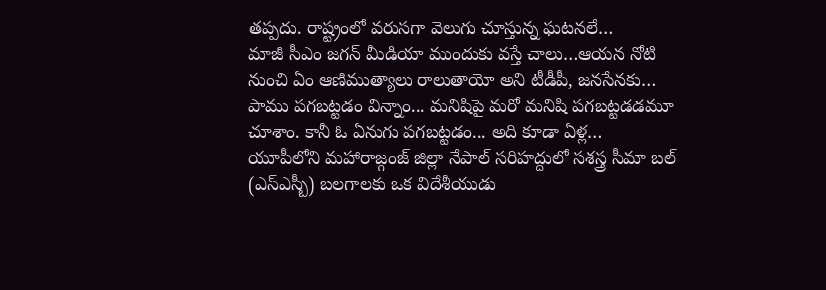తప్పదు. రాష్ట్రంలో వరుసగా వెలుగు చూస్తున్న ఘటనలే…
మాజీ సీఎం జగన్ మీడియా ముందుకు వస్తే చాలు…ఆయన నోటి నుంచి ఏం ఆణిముత్యాలు రాలుతాయో అని టీడీపీ, జనసేనకు…
పాము పగబట్టడం విన్నాం... మనిషిపై మరో మనిషి పగబట్టడడమూ చూశాం. కానీ ఓ ఏనుగు పగబట్టడం... అది కూడా ఏళ్ల…
యూపీలోని మహారాజ్గంజ్ జిల్లా నేపాల్ సరిహద్దులో సశస్త్ర సీమా బల్ (ఎస్ఎస్బీ) బలగాలకు ఒక విదేశీయుడు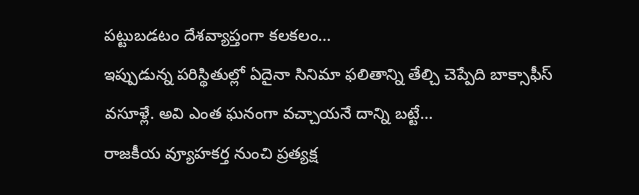పట్టుబడటం దేశవ్యాప్తంగా కలకలం…
ఇప్పుడున్న పరిస్థితుల్లో ఏదైనా సినిమా ఫలితాన్ని తేల్చి చెప్పేది బాక్సాఫీస్ వసూళ్లే. అవి ఎంత ఘనంగా వచ్చాయనే దాన్ని బట్టే…
రాజకీయ వ్యూహకర్త నుంచి ప్రత్యక్ష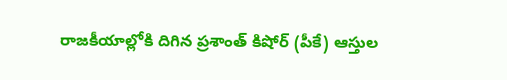రాజకీయాల్లోకి దిగిన ప్రశాంత్ కిషోర్ (పీకే) ఆస్తుల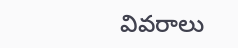వివరాలు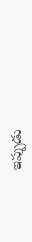ఇప్పుడు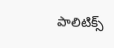పాలిటిక్స్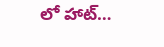లో హాట్…